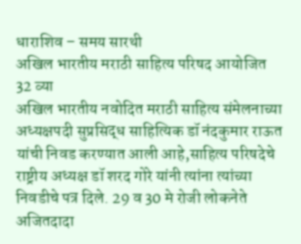धाराशिव – समय सारथी
अखिल भारतीय मराठी साहित्य परिषद आयोजित 32 व्या
अखिल भारतीय नवोदित मराठी साहित्य संमेलनाच्या अध्यक्षपदी सुप्रसिद्ध साहित्यिक डॉ नंदकुमार राऊत यांची निवड करण्यात आली आहे,साहित्य परिषदेचे राष्ट्रीय अध्यक्ष डॉ शरद गोरे यांनी त्यांना त्यांच्या निवडीचे पत्र दिले. 29 व 30 मे रोजी लोकनेते अजितदादा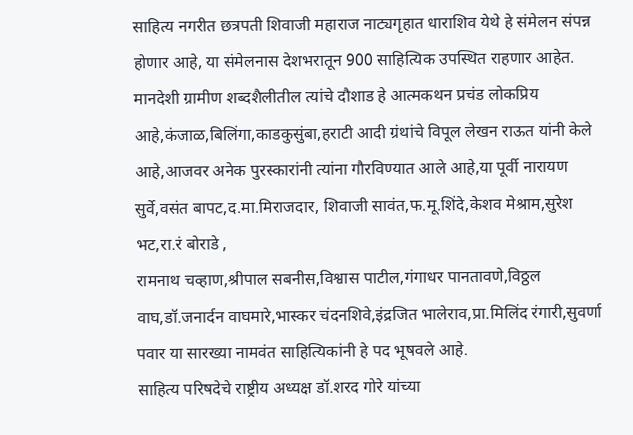साहित्य नगरीत छत्रपती शिवाजी महाराज नाट्यगृहात धाराशिव येथे हे संमेलन संपन्न होणार आहे, या संमेलनास देशभरातून 900 साहित्यिक उपस्थित राहणार आहेत.
मानदेशी ग्रामीण शब्दशैलीतील त्यांचे दौशाड हे आत्मकथन प्रचंड लोकप्रिय आहे,कंजाळ,बिलिंगा,काडकुसुंबा,हराटी आदी ग्रंथांचे विपूल लेखन राऊत यांनी केले आहे,आजवर अनेक पुरस्कारांनी त्यांना गौरविण्यात आले आहे,या पूर्वी नारायण सुर्वे,वसंत बापट,द.मा.मिराजदार, शिवाजी सावंत,फ.मू.शिंदे,केशव मेश्राम,सुरेश भट,रा.रं बोराडे ,
रामनाथ चव्हाण,श्रीपाल सबनीस,विश्वास पाटील,गंगाधर पानतावणे,विठ्ठल वाघ,डॉ.जनार्दन वाघमारे,भास्कर चंदनशिवे,इंद्रजित भालेराव,प्रा.मिलिंद रंगारी,सुवर्णा पवार या सारख्या नामवंत साहित्यिकांनी हे पद भूषवले आहे.
साहित्य परिषदेचे राष्ट्रीय अध्यक्ष डॉ.शरद गोरे यांच्या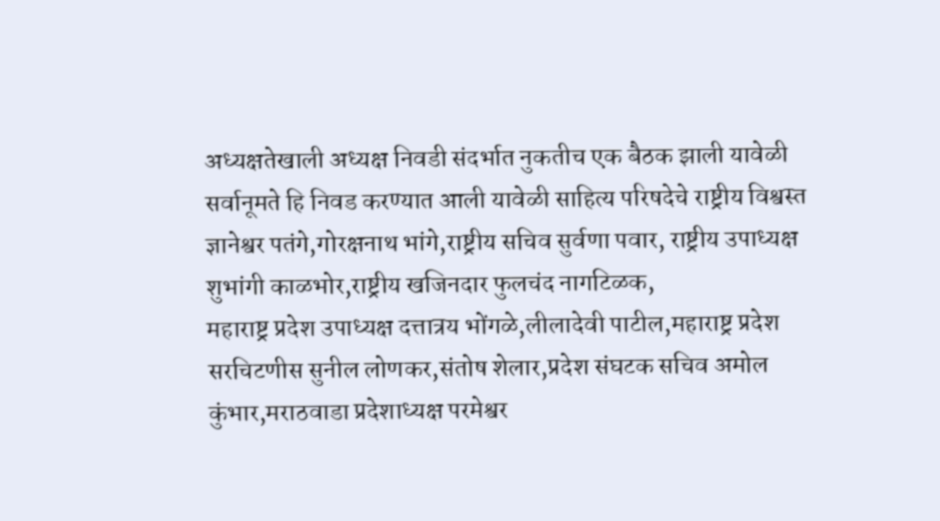अध्यक्षतेखाली अध्यक्ष निवडी संदर्भात नुकतीच एक बैठक झाली यावेळी सर्वानूमते हि निवड करण्यात आली यावेळी साहित्य परिषदेचे राष्ट्रीय विश्वस्त ज्ञानेश्वर पतंगे,गोरक्षनाथ भांगे,राष्ट्रीय सचिव सुर्वणा पवार, राष्ट्रीय उपाध्यक्ष शुभांगी काळभोर,राष्ट्रीय खजिनदार फुलचंद नागटिळक,
महाराष्ट्र प्रदेश उपाध्यक्ष दत्तात्रय भोंगळे,लीलादेवी पाटील,महाराष्ट्र प्रदेश सरचिटणीस सुनील लोणकर,संतोष शेलार,प्रदेश संघटक सचिव अमोल कुंभार,मराठवाडा प्रदेशाध्यक्ष परमेश्वर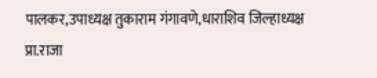पालकर,उपाध्यक्ष तुकाराम गंगावणे,धाराशिव जिल्हाध्यक्ष प्रा.राजा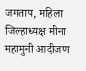जगताप, महिला जिल्हाध्यक्ष मीना महामुनी आदीजण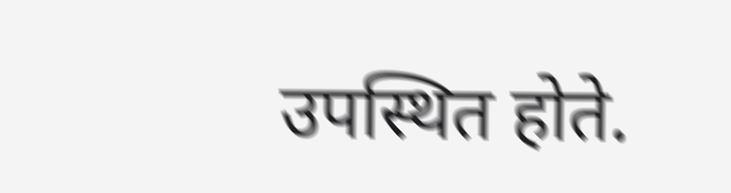उपस्थित होते.